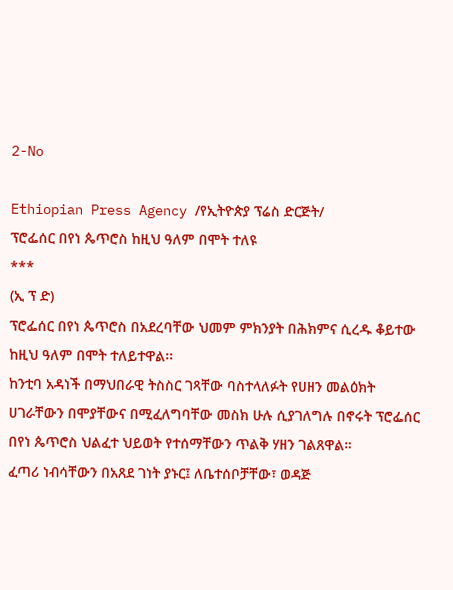2-No

Ethiopian Press Agency /የኢትዮጵያ ፕሬስ ድርጅት/
ፕሮፌሰር በየነ ጴጥሮስ ከዚህ ዓለም በሞት ተለዩ
***
(ኢ ፕ ድ)
ፕሮፌሰር በየነ ጴጥሮስ በአደረባቸው ህመም ምክንያት በሕክምና ሲረዱ ቆይተው ከዚህ ዓለም በሞት ተለይተዋል፡፡
ከንቲባ አዳነች በማህበራዊ ትስስር ገጻቸው ባስተላለፉት የሀዘን መልዕክት ሀገራቸውን በሞያቸውና በሚፈለግባቸው መስክ ሁሉ ሲያገለግሉ በኖሩት ፕሮፌሰር በየነ ጴጥሮስ ህልፈተ ህይወት የተሰማቸውን ጥልቅ ሃዘን ገልጸዋል።
ፈጣሪ ነብሳቸውን በአጸደ ገነት ያኑር፤ ለቤተሰቦቻቸው፣ ወዳጅ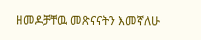ዘመዶቻቸዉ መጽናናትን እመኛለሁ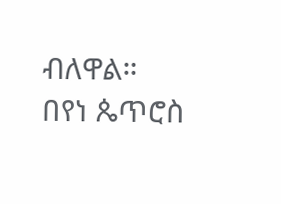ብለዋል።
በየነ ጴጥሮስ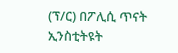(ፕ/ር) በፖሊሲ ጥናት ኢንስቲትዩት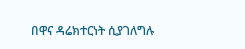በዋና ዳሬክተርነት ሲያገለግሉ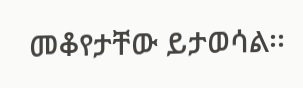መቆየታቸው ይታወሳል፡፡